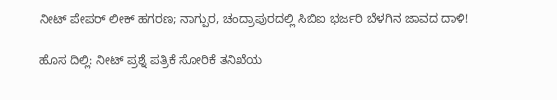ನೀಟ್ ಪೇಪರ್ ಲೀಕ್ ಹಗರಣ; ನಾಗ್ಪುರ, ಚಂದ್ರಾಪುರದಲ್ಲಿ ಸಿಬಿಐ ಭರ್ಜರಿ ಬೆಳಗಿನ ಜಾವದ ದಾಳಿ!

ಹೊಸ ದಿಲ್ಲಿ: ನೀಟ್ ಪ್ರಶ್ನೆ ಪತ್ರಿಕೆ ಸೋರಿಕೆ ತನಿಖೆಯ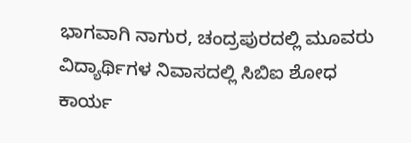ಭಾಗವಾಗಿ ನಾಗುರ, ಚಂದ್ರಪುರದಲ್ಲಿ ಮೂವರು ವಿದ್ಯಾರ್ಥಿಗಳ ನಿವಾಸದಲ್ಲಿ ಸಿಬಿಐ ಶೋಧ ಕಾರ್ಯ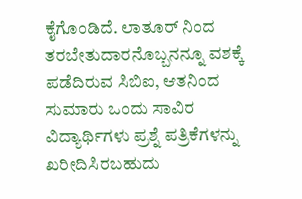ಕೈಗೊಂಡಿದೆ. ಲಾತೂರ್ ನಿಂದ ತರಬೇತುದಾರನೊಬ್ಬನನ್ನೂ ವಶಕ್ಕೆ ಪಡೆದಿರುವ ಸಿಬಿಐ, ಆತನಿಂದ ಸುಮಾರು ಒಂದು ಸಾವಿರ ವಿದ್ಯಾರ್ಥಿಗಳು ಪ್ರಶ್ನೆ ಪತ್ರಿಕೆಗಳನ್ನು ಖರೀದಿಸಿರಬಹುದು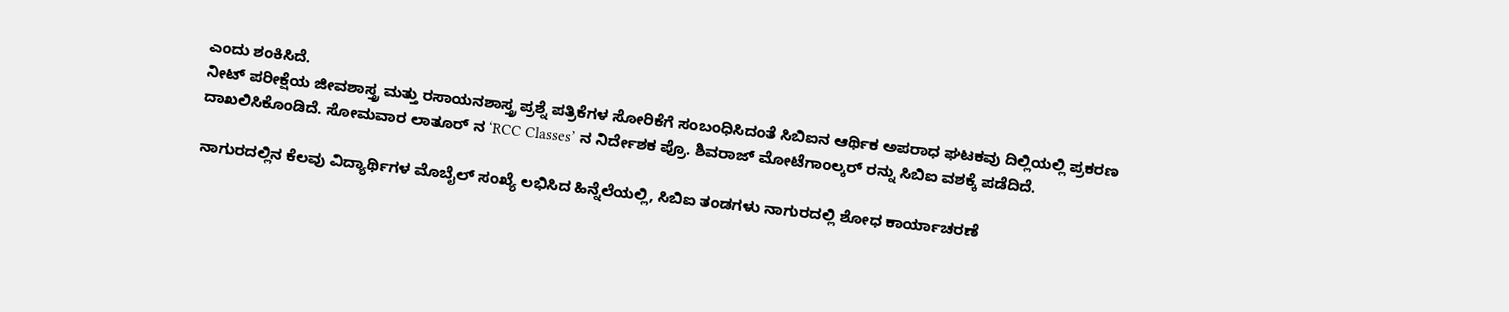ಎಂದು ಶಂಕಿಸಿದೆ.
ನೀಟ್ ಪರೀಕ್ಷೆಯ ಜೀವಶಾಸ್ತ್ರ ಮತ್ತು ರಸಾಯನಶಾಸ್ತ್ರ ಪ್ರಶ್ನೆ ಪತ್ರಿಕೆಗಳ ಸೋರಿಕೆಗೆ ಸಂಬಂಧಿಸಿದಂತೆ ಸಿಬಿಐನ ಆರ್ಥಿಕ ಅಪರಾಧ ಘಟಕವು ದಿಲ್ಲಿಯಲ್ಲಿ ಪ್ರಕರಣ ದಾಖಲಿಸಿಕೊಂಡಿದೆ. ಸೋಮವಾರ ಲಾತೂರ್ ನ ‘RCC Classes’ ನ ನಿರ್ದೇಶಕ ಪ್ರೊ. ಶಿವರಾಜ್ ಮೋಟೆಗಾಂಲ್ಕರ್ ರನ್ನು ಸಿಬಿಐ ವಶಕ್ಕೆ ಪಡೆದಿದೆ.

ನಾಗುರದಲ್ಲಿನ ಕೆಲವು ವಿದ್ಯಾರ್ಥಿಗಳ ಮೊಬೈಲ್ ಸಂಖ್ಯೆ ಲಭಿಸಿದ ಹಿನ್ನೆಲೆಯಲ್ಲಿ, ಸಿಬಿಐ ತಂಡಗಳು ನಾಗುರದಲ್ಲಿ ಶೋಧ ಕಾರ್ಯಾಚರಣೆ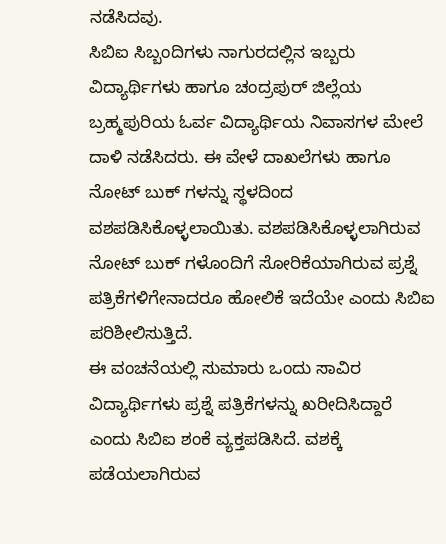ನಡೆಸಿದವು.
ಸಿಬಿಐ ಸಿಬ್ಬಂದಿಗಳು ನಾಗುರದಲ್ಲಿನ ಇಬ್ಬರು ವಿದ್ಯಾರ್ಥಿಗಳು ಹಾಗೂ ಚಂದ್ರಪುರ್ ಜಿಲ್ಲೆಯ ಬ್ರಹ್ಮಪುರಿಯ ಓರ್ವ ವಿದ್ಯಾರ್ಥಿಯ ನಿವಾಸಗಳ ಮೇಲೆ ದಾಳಿ ನಡೆಸಿದರು. ಈ ವೇಳೆ ದಾಖಲೆಗಳು ಹಾಗೂ ನೋಟ್ ಬುಕ್ ಗಳನ್ನು ಸ್ಥಳದಿಂದ ವಶಪಡಿಸಿಕೊಳ್ಳಲಾಯಿತು. ವಶಪಡಿಸಿಕೊಳ್ಳಲಾಗಿರುವ ನೋಟ್ ಬುಕ್ ಗಳೊಂದಿಗೆ ಸೋರಿಕೆಯಾಗಿರುವ ಪ್ರಶ್ನೆ ಪತ್ರಿಕೆಗಳಿಗೇನಾದರೂ ಹೋಲಿಕೆ ಇದೆಯೇ ಎಂದು ಸಿಬಿಐ ಪರಿಶೀಲಿಸುತ್ತಿದೆ.
ಈ ವಂಚನೆಯಲ್ಲಿ ಸುಮಾರು ಒಂದು ಸಾವಿರ ವಿದ್ಯಾರ್ಥಿಗಳು ಪ್ರಶ್ನೆ ಪತ್ರಿಕೆಗಳನ್ನು ಖರೀದಿಸಿದ್ದಾರೆ ಎಂದು ಸಿಬಿಐ ಶಂಕೆ ವ್ಯಕ್ತಪಡಿಸಿದೆ. ವಶಕ್ಕೆ ಪಡೆಯಲಾಗಿರುವ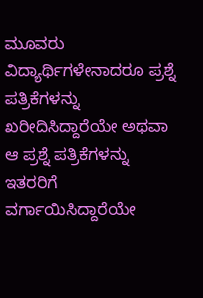ಮೂವರು ವಿದ್ಯಾರ್ಥಿಗಳೇನಾದರೂ ಪ್ರಶ್ನೆ ಪತ್ರಿಕೆಗಳನ್ನು ಖರೀದಿಸಿದ್ದಾರೆಯೇ ಅಥವಾ ಆ ಪ್ರಶ್ನೆ ಪತ್ರಿಕೆಗಳನ್ನು ಇತರರಿಗೆ ವರ್ಗಾಯಿಸಿದ್ದಾರೆಯೇ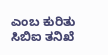ಎಂಬ ಕುರಿತು ಸಿಬಿಐ ತನಿಖೆ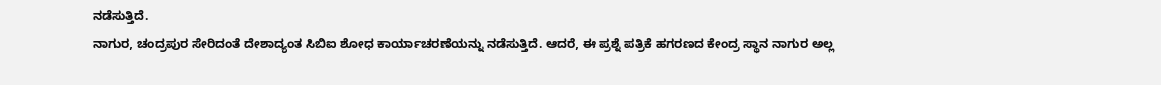ನಡೆಸುತ್ತಿದೆ.
ನಾಗುರ, ಚಂದ್ರಪುರ ಸೇರಿದಂತೆ ದೇಶಾದ್ಯಂತ ಸಿಬಿಐ ಶೋಧ ಕಾರ್ಯಾಚರಣೆಯನ್ನು ನಡೆಸುತ್ತಿದೆ. ಆದರೆ, ಈ ಪ್ರಶ್ನೆ ಪತ್ರಿಕೆ ಹಗರಣದ ಕೇಂದ್ರ ಸ್ಥಾನ ನಾಗುರ ಅಲ್ಲ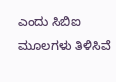ಎಂದು ಸಿಬಿಐ ಮೂಲಗಳು ತಿಳಿಸಿವೆ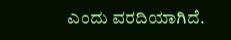ಎಂದು ವರದಿಯಾಗಿದೆ.